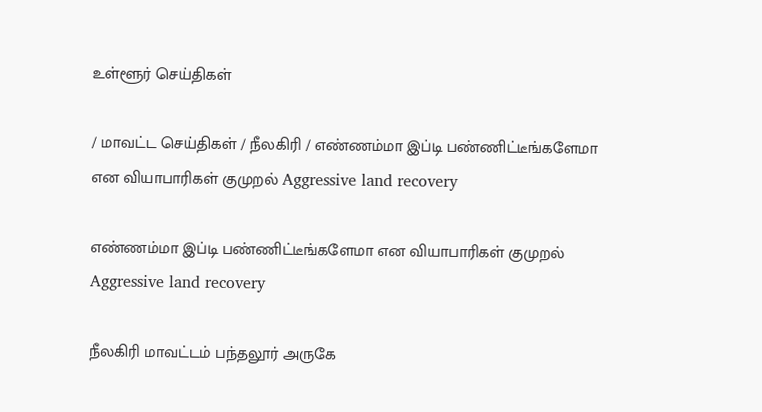உள்ளூர் செய்திகள்

/ மாவட்ட செய்திகள் / நீலகிரி / எண்ணம்மா இப்டி பண்ணிட்டீங்களேமா என வியாபாரிகள் குமுறல் Aggressive land recovery

எண்ணம்மா இப்டி பண்ணிட்டீங்களேமா என வியாபாரிகள் குமுறல் Aggressive land recovery

நீலகிரி மாவட்டம் பந்தலூர் அருகே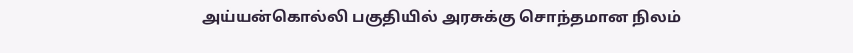அய்யன்கொல்லி பகுதியில் அரசுக்கு சொந்தமான நிலம்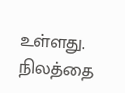உள்ளது. நிலத்தை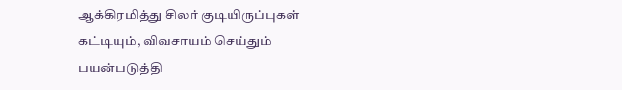ஆக்கிரமித்து சிலர் குடியிருப்புகள் கட்டியும், விவசாயம் செய்தும் பயன்படுத்தி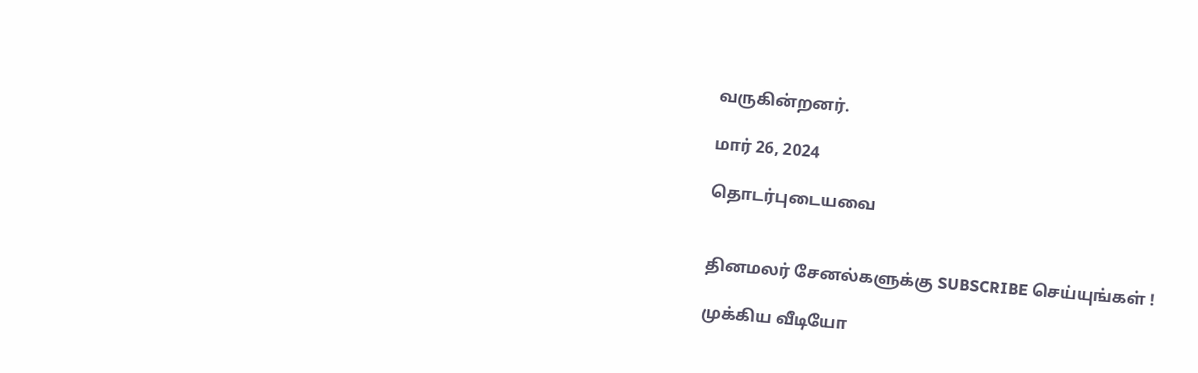வருகின்றனர்.

மார் 26, 2024

தொடர்புடையவை


தினமலர் சேனல்களுக்கு SUBSCRIBE செய்யுங்கள் !

முக்கிய வீடியோ